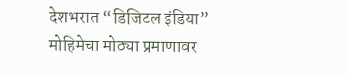देशभरात “डिजिटल इंडिया” मोहिमेचा मोठ्या प्रमाणावर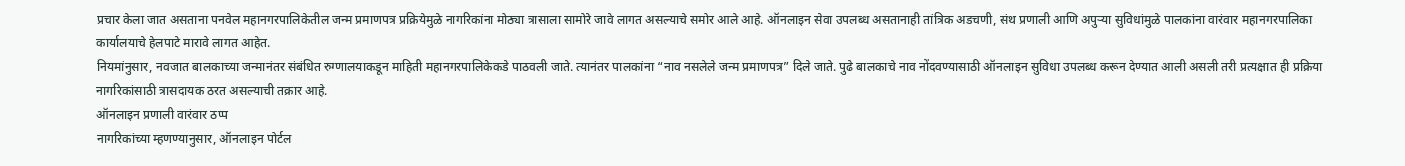प्रचार केला जात असताना पनवेल महानगरपालिकेतील जन्म प्रमाणपत्र प्रक्रियेमुळे नागरिकांना मोठ्या त्रासाला सामोरे जावे लागत असल्याचे समोर आले आहे. ऑनलाइन सेवा उपलब्ध असतानाही तांत्रिक अडचणी, संथ प्रणाली आणि अपुऱ्या सुविधांमुळे पालकांना वारंवार महानगरपालिका कार्यालयाचे हेलपाटे मारावे लागत आहेत.
नियमांनुसार, नवजात बालकाच्या जन्मानंतर संबंधित रुग्णालयाकडून माहिती महानगरपालिकेकडे पाठवली जाते. त्यानंतर पालकांना “नाव नसलेले जन्म प्रमाणपत्र” दिले जाते. पुढे बालकाचे नाव नोंदवण्यासाठी ऑनलाइन सुविधा उपलब्ध करून देण्यात आली असली तरी प्रत्यक्षात ही प्रक्रिया नागरिकांसाठी त्रासदायक ठरत असल्याची तक्रार आहे.
ऑनलाइन प्रणाली वारंवार ठप्प
नागरिकांच्या म्हणण्यानुसार, ऑनलाइन पोर्टल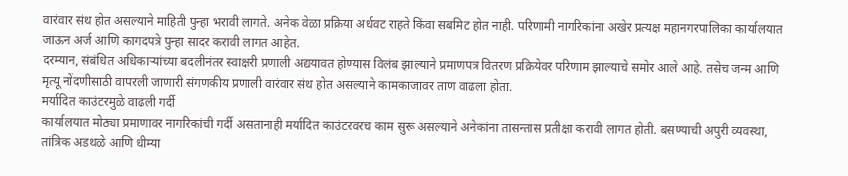वारंवार संथ होत असल्याने माहिती पुन्हा भरावी लागते. अनेक वेळा प्रक्रिया अर्धवट राहते किंवा सबमिट होत नाही. परिणामी नागरिकांना अखेर प्रत्यक्ष महानगरपालिका कार्यालयात जाऊन अर्ज आणि कागदपत्रे पुन्हा सादर करावी लागत आहेत.
दरम्यान, संबंधित अधिकाऱ्यांच्या बदलीनंतर स्वाक्षरी प्रणाली अद्ययावत होण्यास विलंब झाल्याने प्रमाणपत्र वितरण प्रक्रियेवर परिणाम झाल्याचे समोर आले आहे. तसेच जन्म आणि मृत्यू नोंदणीसाठी वापरली जाणारी संगणकीय प्रणाली वारंवार संथ होत असल्याने कामकाजावर ताण वाढला होता.
मर्यादित काउंटरमुळे वाढली गर्दी
कार्यालयात मोठ्या प्रमाणावर नागरिकांची गर्दी असतानाही मर्यादित काउंटरवरच काम सुरू असल्याने अनेकांना तासन्तास प्रतीक्षा करावी लागत होती. बसण्याची अपुरी व्यवस्था, तांत्रिक अडथळे आणि धीम्या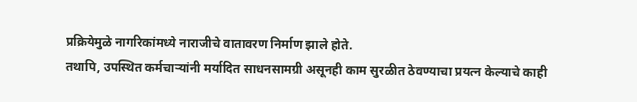प्रक्रियेमुळे नागरिकांमध्ये नाराजीचे वातावरण निर्माण झाले होते.
तथापि, उपस्थित कर्मचाऱ्यांनी मर्यादित साधनसामग्री असूनही काम सुरळीत ठेवण्याचा प्रयत्न केल्याचे काही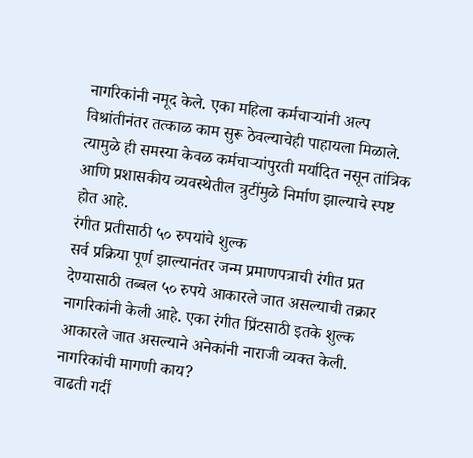नागरिकांनी नमूद केले. एका महिला कर्मचाऱ्यांनी अल्प विश्रांतीनंतर तत्काळ काम सुरू ठेवल्याचेही पाहायला मिळाले. त्यामुळे ही समस्या केवळ कर्मचाऱ्यांपुरती मर्यादित नसून तांत्रिक आणि प्रशासकीय व्यवस्थेतील त्रुटींमुळे निर्माण झाल्याचे स्पष्ट होत आहे.
रंगीत प्रतीसाठी ५० रुपयांचे शुल्क
सर्व प्रक्रिया पूर्ण झाल्यानंतर जन्म प्रमाणपत्राची रंगीत प्रत देण्यासाठी तब्बल ५० रुपये आकारले जात असल्याची तक्रार नागरिकांनी केली आहे. एका रंगीत प्रिंटसाठी इतके शुल्क आकारले जात असल्याने अनेकांनी नाराजी व्यक्त केली.
नागरिकांची मागणी काय?
वाढती गर्दी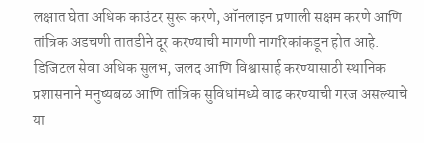लक्षात घेता अधिक काउंटर सुरू करणे, ऑनलाइन प्रणाली सक्षम करणे आणि तांत्रिक अडचणी तातडीने दूर करण्याची मागणी नागरिकांकडून होत आहे. डिजिटल सेवा अधिक सुलभ, जलद आणि विश्वासार्ह करण्यासाठी स्थानिक प्रशासनाने मनुष्यबळ आणि तांत्रिक सुविधांमध्ये वाढ करण्याची गरज असल्याचे या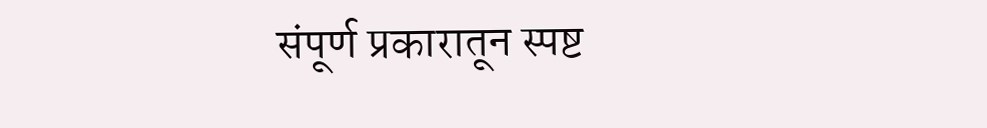संपूर्ण प्रकारातून स्पष्ट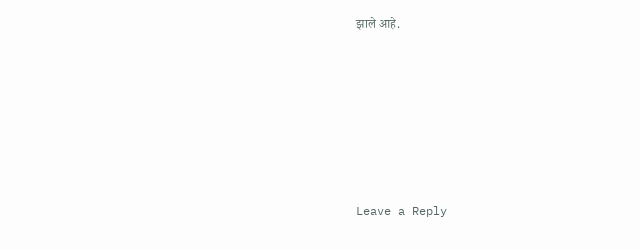झाले आहे.







Leave a Reply